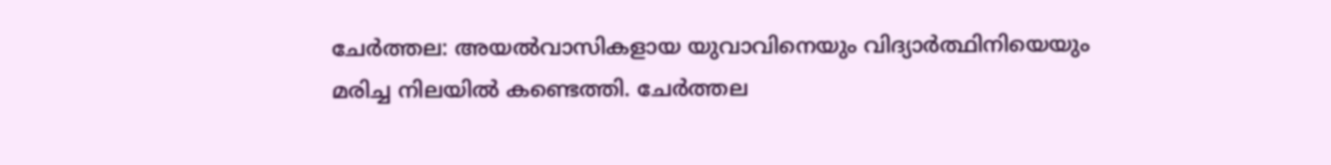ചേർത്തല: അയൽവാസികളായ യുവാവിനെയും വിദ്യാർത്ഥിനിയെയും മരിച്ച നിലയിൽ കണ്ടെത്തി. ചേർത്തല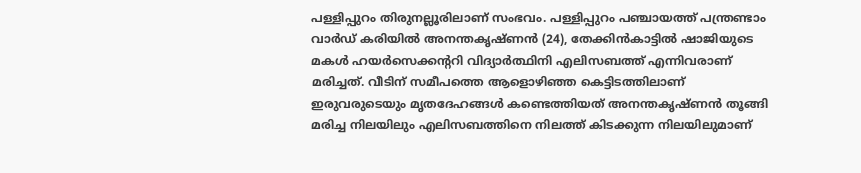പള്ളിപ്പുറം തിരുനല്ലൂരിലാണ് സംഭവം. പള്ളിപ്പുറം പഞ്ചായത്ത് പന്ത്രണ്ടാം വാർഡ് കരിയിൽ അനന്തകൃഷ്ണൻ (24), തേക്കിൻകാട്ടിൽ ഷാജിയുടെ മകൾ ഹയർസെക്കന്ററി വിദ്യാർത്ഥിനി എലിസബത്ത് എന്നിവരാണ് മരിച്ചത്. വീടിന് സമീപത്തെ ആളൊഴിഞ്ഞ കെട്ടിടത്തിലാണ് ഇരുവരുടെയും മൃതദേഹങ്ങൾ കണ്ടെത്തിയത് അനന്തകൃഷ്ണൻ തൂങ്ങി മരിച്ച നിലയിലും എലിസബത്തിനെ നിലത്ത് കിടക്കുന്ന നിലയിലുമാണ്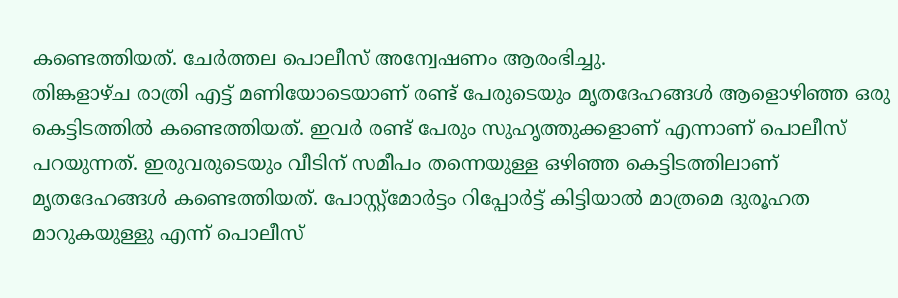കണ്ടെത്തിയത്. ചേർത്തല പൊലീസ് അന്വേഷണം ആരംഭിച്ചു.
തിങ്കളാഴ്ച രാത്രി എട്ട് മണിയോടെയാണ് രണ്ട് പേരുടെയും മൃതദേഹങ്ങൾ ആളൊഴിഞ്ഞ ഒരു കെട്ടിടത്തിൽ കണ്ടെത്തിയത്. ഇവർ രണ്ട് പേരും സുഹൃത്തുക്കളാണ് എന്നാണ് പൊലീസ് പറയുന്നത്. ഇരുവരുടെയും വീടിന് സമീപം തന്നെയുള്ള ഒഴിഞ്ഞ കെട്ടിടത്തിലാണ് മൃതദേഹങ്ങൾ കണ്ടെത്തിയത്. പോസ്റ്റ്മോർട്ടം റിപ്പോർട്ട് കിട്ടിയാൽ മാത്രമെ ദുരൂഹത മാറുകയുള്ളു എന്ന് പൊലീസ്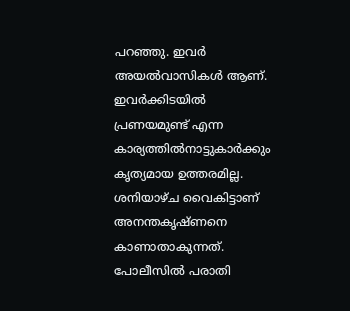പറഞ്ഞു. ഇവർ അയൽവാസികൾ ആണ്. ഇവർക്കിടയിൽ പ്രണയമുണ്ട് എന്ന കാര്യത്തിൽനാട്ടുകാർക്കും കൃത്യമായ ഉത്തരമില്ല.
ശനിയാഴ്ച വൈകിട്ടാണ് അനന്തകൃഷ്ണനെ കാണാതാകുന്നത്. പോലീസിൽ പരാതി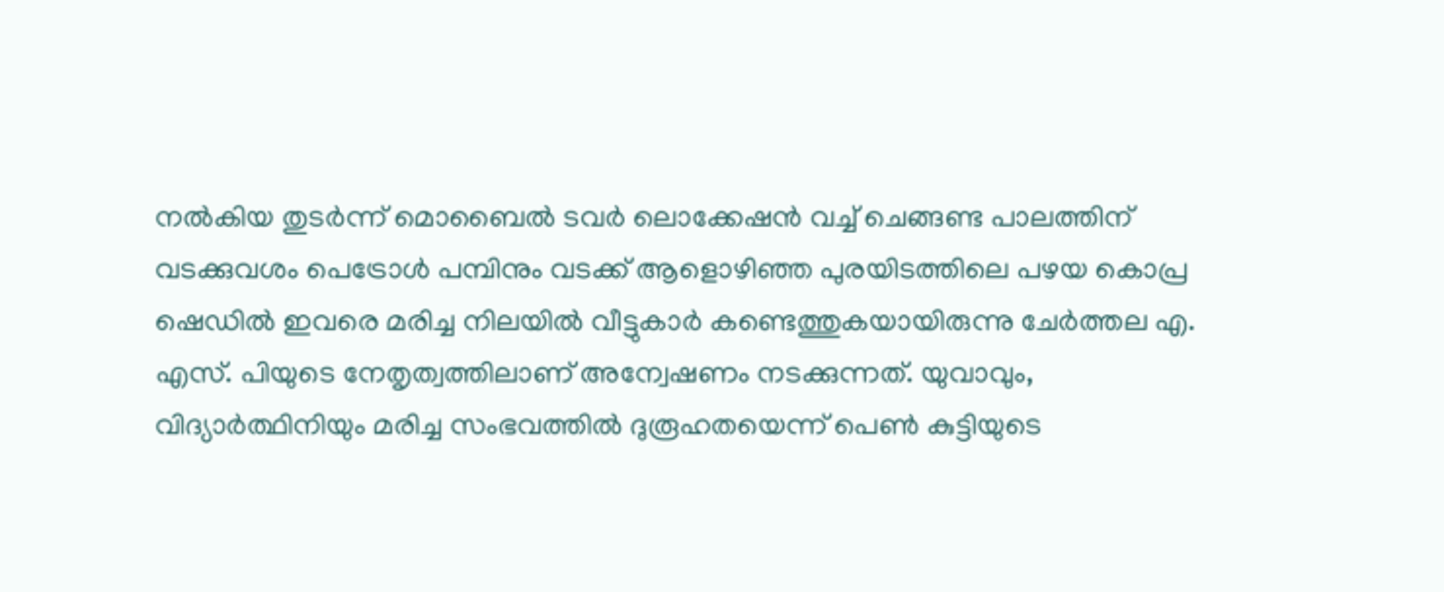നൽകിയ തുടർന്ന് മൊബൈൽ ടവർ ലൊക്കേഷൻ വച്ച് ചെങ്ങണ്ട പാലത്തിന് വടക്കുവശം പെട്രോൾ പമ്പിനും വടക്ക് ആളൊഴിഞ്ഞ പുരയിടത്തിലെ പഴയ കൊപ്ര ഷെഡിൽ ഇവരെ മരിച്ച നിലയിൽ വീട്ടുകാർ കണ്ടെത്തുകയായിരുന്നു ചേർത്തല എ. എസ്. പിയുടെ നേതൃത്വത്തിലാണ് അന്വേഷണം നടക്കുന്നത്. യുവാവും, വിദ്യാർത്ഥിനിയും മരിച്ച സംഭവത്തിൽ ദുരൂഹതയെന്ന് പെൺ കുട്ടിയുടെ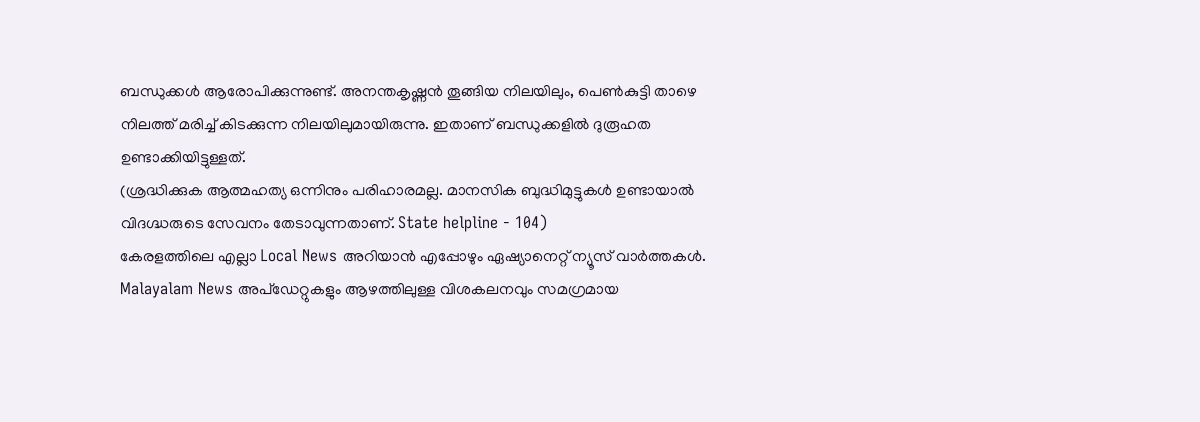ബന്ധുക്കൾ ആരോപിക്കുന്നുണ്ട്. അനന്തകൃഷ്ണൻ തൂങ്ങിയ നിലയിലും, പെൺകുട്ടി താഴെ നിലത്ത് മരിച്ച് കിടക്കുന്ന നിലയിലുമായിരുന്നു. ഇതാണ് ബന്ധുക്കളിൽ ദുരൂഹത ഉണ്ടാക്കിയിട്ടുള്ളത്.
(ശ്രദ്ധിക്കുക ആത്മഹത്യ ഒന്നിനും പരിഹാരമല്ല. മാനസിക ബുദ്ധിമുട്ടുകൾ ഉണ്ടായാൽ വിദഗ്ദ്ധരുടെ സേവനം തേടാവുന്നതാണ്. State helpline - 104)
കേരളത്തിലെ എല്ലാ Local News അറിയാൻ എപ്പോഴും ഏഷ്യാനെറ്റ് ന്യൂസ് വാർത്തകൾ. Malayalam News അപ്ഡേറ്റുകളും ആഴത്തിലുള്ള വിശകലനവും സമഗ്രമായ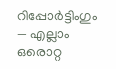റിപ്പോർട്ടിംഗും — എല്ലാം ഒരൊറ്റ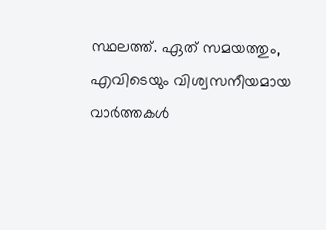സ്ഥലത്ത്. ഏത് സമയത്തും, എവിടെയും വിശ്വസനീയമായ വാർത്തകൾ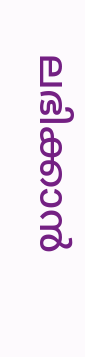ലഭിക്കാൻ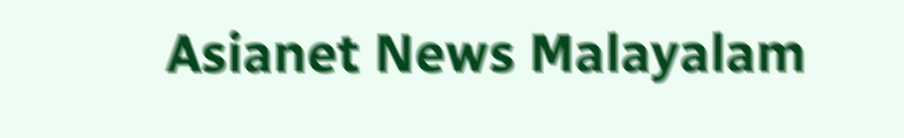Asianet News Malayalam